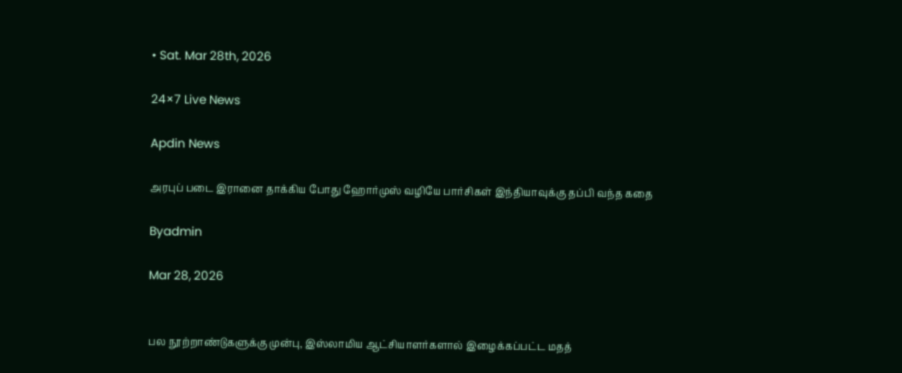• Sat. Mar 28th, 2026

24×7 Live News

Apdin News

அரபுப் படை இரானை தாக்கிய போது ஹோர்முஸ் வழியே பார்சிகள் இந்தியாவுக்கு தப்பி வந்த கதை

Byadmin

Mar 28, 2026


பல நூற்றாண்டுகளுக்கு முன்பு, இஸ்லாமிய ஆட்சியாளர்களால் இழைக்கப்பட்ட மதத்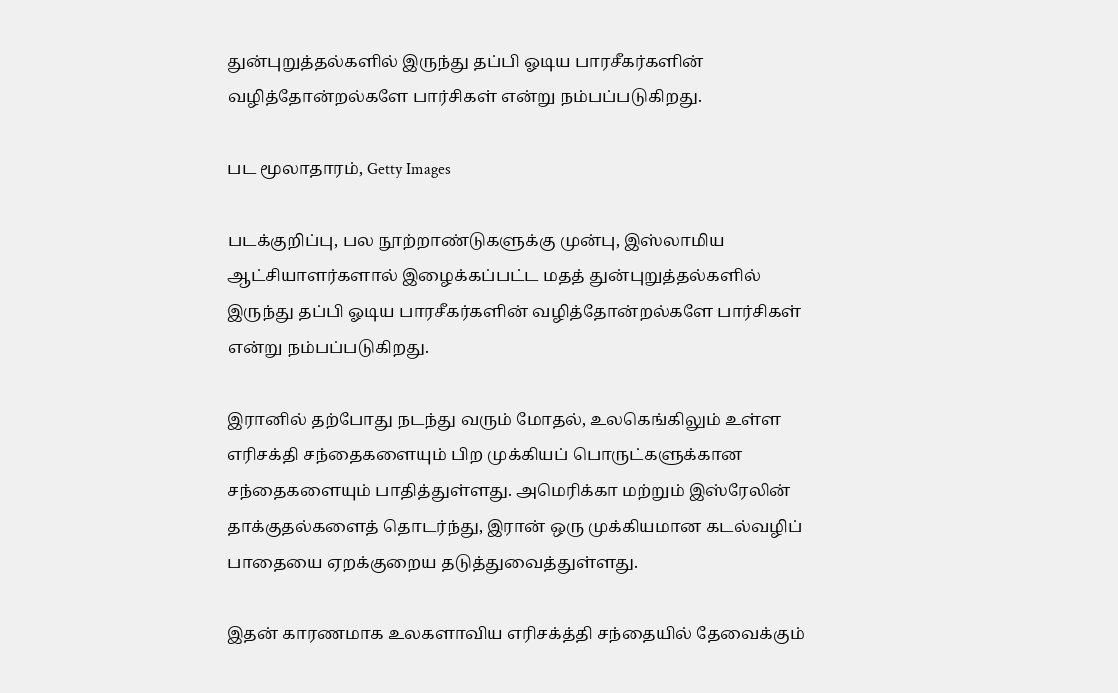துன்புறுத்தல்களில் இருந்து தப்பி ஓடிய பாரசீகர்களின் வழித்தோன்றல்களே பார்சிகள் என்று நம்பப்படுகிறது.

பட மூலாதாரம், Getty Images

படக்குறிப்பு, பல நூற்றாண்டுகளுக்கு முன்பு, இஸ்லாமிய ஆட்சியாளர்களால் இழைக்கப்பட்ட மதத் துன்புறுத்தல்களில் இருந்து தப்பி ஓடிய பாரசீகர்களின் வழித்தோன்றல்களே பார்சிகள் என்று நம்பப்படுகிறது.

இரானில் தற்போது நடந்து வரும் மோதல், உலகெங்கிலும் உள்ள எரிசக்தி சந்தைகளையும் பிற முக்கியப் பொருட்களுக்கான சந்தைகளையும் பாதித்துள்ளது. அமெரிக்கா மற்றும் இஸ்ரேலின் தாக்குதல்களைத் தொடர்ந்து, இரான் ஒரு முக்கியமான கடல்வழிப் பாதையை ஏறக்குறைய தடுத்துவைத்துள்ளது.

இதன் காரணமாக உலகளாவிய எரிசக்த்தி சந்தையில் தேவைக்கும்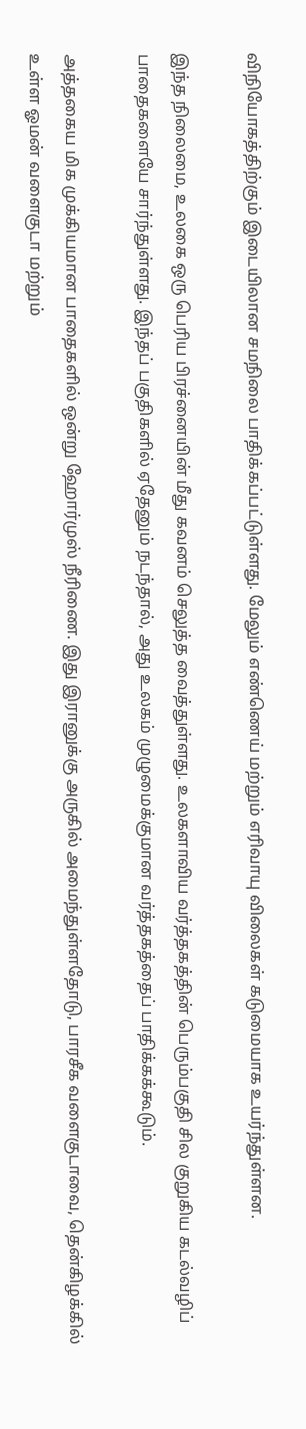விநியோகத்திற்கும் இடையிலான சமநிலை பாதிக்கப்பட்டுள்ளது. மேலும் எண்ணெய் மற்றும் எரிவாயு விலைகள் கடுமையாக உயர்ந்துள்ளன.

இந்த நிலைமை, உலகை ஒரு பெரிய பிரச்னையின் மீது கவனம் செலுத்த வைத்துள்ளது. உலகளாவிய வர்த்தகத்தின் பெரும்பகுதி சில குறுகிய கடல்வழிப் பாதைகளையே சார்ந்துள்ளது. இந்தப் பகுதிகளில் ஏதேனும் நடந்தால், அது உலகம் முழுமைக்குமான வர்த்தகத்தைப் பாதிக்கக்கூடும்.

அத்தகைய மிக முக்கியமான பாதைகளில் ஒன்று ஹோர்முஸ் நீரிணை. இது இரானுக்கு அருகில் அமைந்துள்ளதோடு, பாரசீக வளைகுடாவை, தென்கிழக்கில் உள்ள ஓமன் வளைகுடா மற்றும்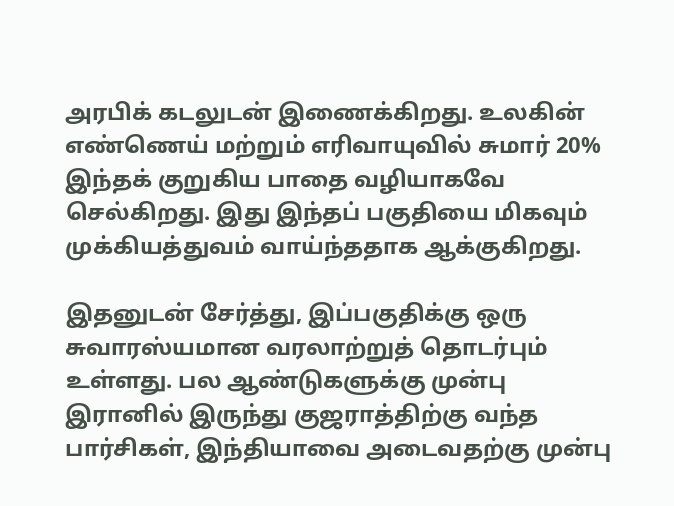அரபிக் கடலுடன் இணைக்கிறது. உலகின் எண்ணெய் மற்றும் எரிவாயுவில் சுமார் 20% இந்தக் குறுகிய பாதை வழியாகவே செல்கிறது. இது இந்தப் பகுதியை மிகவும் முக்கியத்துவம் வாய்ந்ததாக ஆக்குகிறது.

இதனுடன் சேர்த்து, இப்பகுதிக்கு ஒரு சுவாரஸ்யமான வரலாற்றுத் தொடர்பும் உள்ளது. பல ஆண்டுகளுக்கு முன்பு இரானில் இருந்து குஜராத்திற்கு வந்த பார்சிகள், இந்தியாவை அடைவதற்கு முன்பு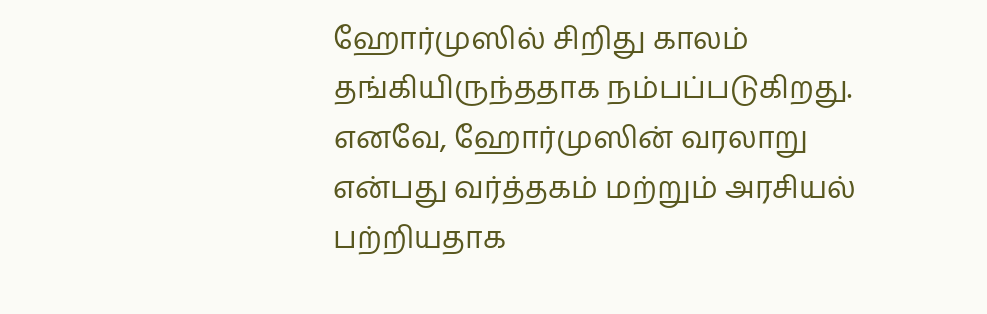ஹோர்முஸில் சிறிது காலம் தங்கியிருந்ததாக நம்பப்படுகிறது. எனவே, ஹோர்முஸின் வரலாறு என்பது வர்த்தகம் மற்றும் அரசியல் பற்றியதாக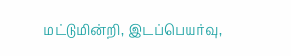மட்டுமின்றி, இடப்பெயர்வு,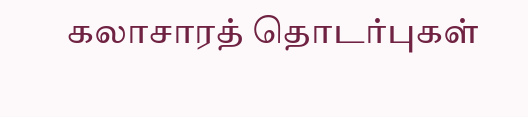கலாசாரத் தொடர்புகள்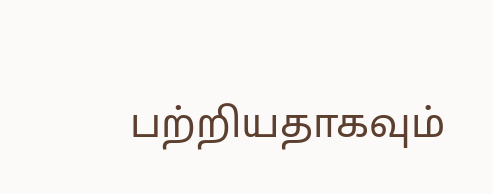பற்றியதாகவும்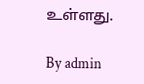உள்ளது.

By admin